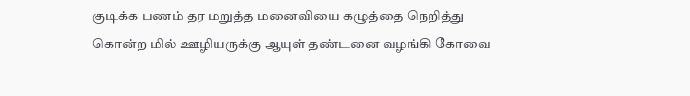குடிக்க பணம் தர மறுத்த மனைவியை கழுத்தை நெறித்து கொன்ற மில் ஊழியருக்கு ஆயுள் தண்டனை வழங்கி கோவை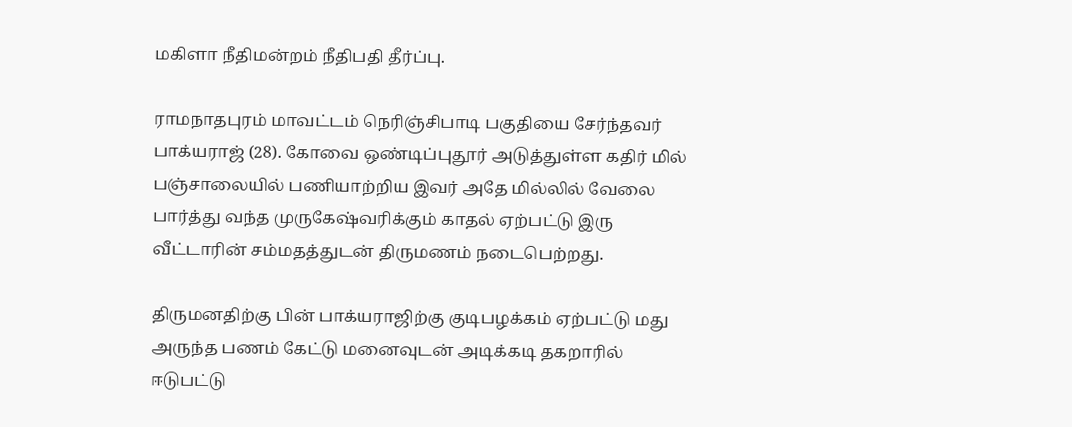மகிளா நீதிமன்றம் நீதிபதி தீர்ப்பு.

ராமநாதபுரம் மாவட்டம் நெரிஞ்சிபாடி பகுதியை சேர்ந்தவர் பாக்யராஜ் (28). கோவை ஒண்டிப்புதூர் அடுத்துள்ள கதிர் மில் பஞ்சாலையில் பணியாற்றிய இவர் அதே மில்லில் வேலை பார்த்து வந்த முருகேஷ்வரிக்கும் காதல் ஏற்பட்டு இரு வீட்டாரின் சம்மதத்துடன் திருமணம் நடைபெற்றது.

திருமனதிற்கு பின் பாக்யராஜிற்கு குடிபழக்கம் ஏற்பட்டு மது அருந்த பணம் கேட்டு மனைவுடன் அடிக்கடி தகறாரில் ஈடுபட்டு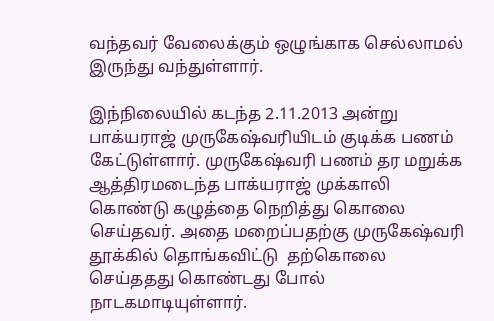வந்தவர் வேலைக்கும் ஒழுங்காக செல்லாமல் இருந்து வந்துள்ளார்.

இந்நிலையில் கடந்த 2.11.2013 அன்று பாக்யராஜ் முருகேஷ்வரியிடம் குடிக்க பணம் கேட்டுள்ளார். முருகேஷ்வரி பணம் தர மறுக்க ஆத்திரமடைந்த பாக்யராஜ் முக்காலி கொண்டு கழுத்தை நெறித்து கொலை செய்தவர். அதை மறைப்பதற்கு முருகேஷ்வரி தூக்கில் தொங்கவிட்டு  தற்கொலை செய்ததது கொண்டது போல் நாடகமாடியுள்ளார்.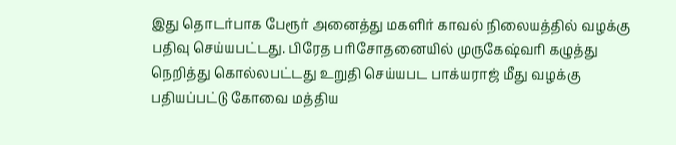இது தொடர்பாக பேரூர் அனைத்து மகளிர் காவல் நிலையத்தில் வழக்கு பதிவு செய்யபட்டது. பிரேத பரிசோதனையில் முருகேஷ்வரி கழுத்து நெறித்து கொல்லபட்டது உறுதி செய்யபட பாக்யராஜ் மீது வழக்கு பதியப்பட்டு கோவை மத்திய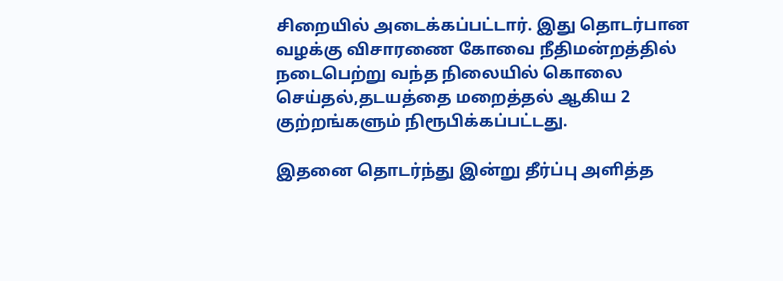சிறையில் அடைக்கப்பட்டார். இது தொடர்பான வழக்கு விசாரணை கோவை நீதிமன்றத்தில் நடைபெற்று வந்த நிலையில் கொலை செய்தல்,தடயத்தை மறைத்தல் ஆகிய 2 குற்றங்களும் நிரூபிக்கப்பட்டது.

இதனை தொடர்ந்து இன்று தீர்ப்பு அளித்த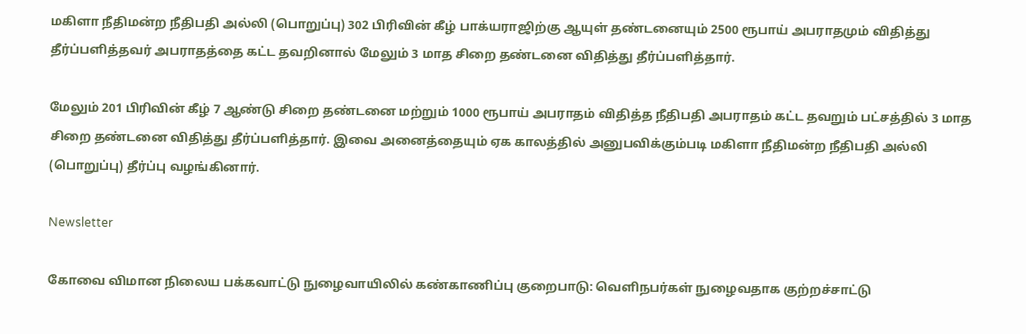மகிளா நீதிமன்ற நீதிபதி அல்லி (பொறுப்பு) 302 பிரிவின் கீழ் பாக்யராஜிற்கு ஆயுள் தண்டனையும் 2500 ரூபாய் அபராதமும் விதித்து தீர்ப்பளித்தவர் அபராதத்தை கட்ட தவறினால் மேலும் 3 மாத சிறை தண்டனை விதித்து தீர்ப்பளித்தார்.

மேலும் 201 பிரிவின் கீழ் 7 ஆண்டு சிறை தண்டனை மற்றும் 1000 ரூபாய் அபராதம் விதித்த நீதிபதி அபராதம் கட்ட தவறும் பட்சத்தில் 3 மாத  சிறை தண்டனை விதித்து தீர்ப்பளித்தார். இவை அனைத்தையும் ஏக காலத்தில் அனுபவிக்கும்படி மகிளா நீதிமன்ற நீதிபதி அல்லி (பொறுப்பு) தீர்ப்பு வழங்கினார்.

Newsletter

கோவை விமான நிலைய பக்கவாட்டு நுழைவாயிலில் கண்காணிப்பு குறைபாடு: வெளிநபர்கள் நுழைவதாக குற்றச்சாட்டு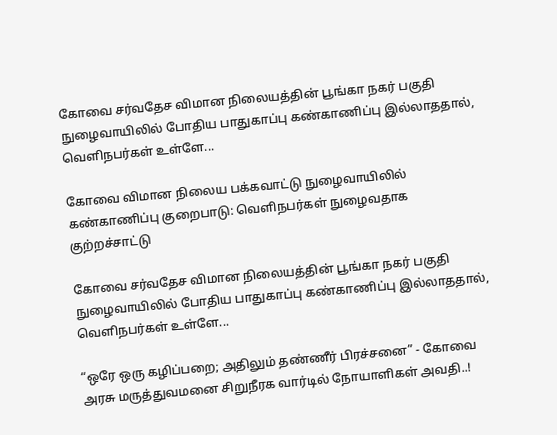கோவை சர்வதேச விமான நிலையத்தின் பூங்கா நகர் பகுதி நுழைவாயிலில் போதிய பாதுகாப்பு கண்காணிப்பு இல்லாததால், வெளிநபர்கள் உள்ளே...

கோவை விமான நிலைய பக்கவாட்டு நுழைவாயிலில் கண்காணிப்பு குறைபாடு: வெளிநபர்கள் நுழைவதாக குற்றச்சாட்டு

கோவை சர்வதேச விமான நிலையத்தின் பூங்கா நகர் பகுதி நுழைவாயிலில் போதிய பாதுகாப்பு கண்காணிப்பு இல்லாததால், வெளிநபர்கள் உள்ளே...

“ஒரே ஒரு கழிப்பறை; அதிலும் தண்ணீர் பிரச்சனை” - கோவை அரசு மருத்துவமனை சிறுநீரக வார்டில் நோயாளிகள் அவதி..!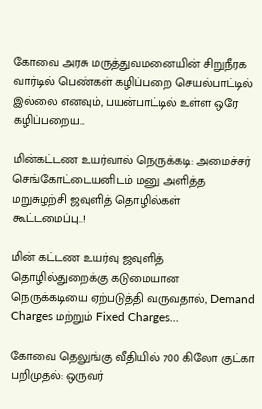கோவை அரசு மருத்துவமனையின் சிறுநீரக வார்டில் பெண்கள் கழிப்பறை செயல்பாட்டில் இல்லை எனவும், பயன்பாட்டில் உள்ள ஒரே கழிப்பறைய...

மின்கட்டண உயர்வால் நெருக்கடி: அமைச்சர் செங்கோட்டையனிடம் மனு அளித்த மறுசுழற்சி ஜவுளித் தொழில்கள் கூட்டமைப்பு..!

மின் கட்டண உயர்வு ஜவுளித் தொழில்துறைக்கு கடுமையான நெருக்கடியை ஏற்படுத்தி வருவதால், Demand Charges மற்றும் Fixed Charges...

கோவை தெலுங்கு வீதியில் 700 கிலோ குட்கா பறிமுதல்: ஒருவர்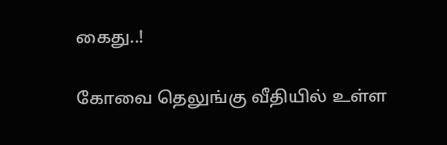கைது..!

கோவை தெலுங்கு வீதியில் உள்ள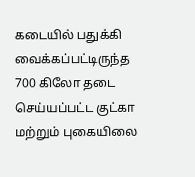கடையில் பதுக்கி வைக்கப்பட்டிருந்த 700 கிலோ தடை செய்யப்பட்ட குட்கா மற்றும் புகையிலை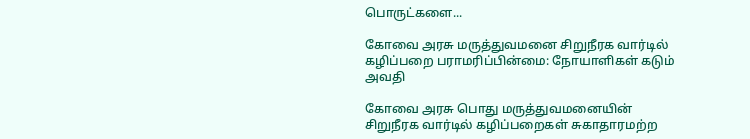பொருட்களை...

கோவை அரசு மருத்துவமனை சிறுநீரக வார்டில் கழிப்பறை பராமரிப்பின்மை: நோயாளிகள் கடும் அவதி

கோவை அரசு பொது மருத்துவமனையின் சிறுநீரக வார்டில் கழிப்பறைகள் சுகாதாரமற்ற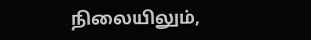நிலையிலும்,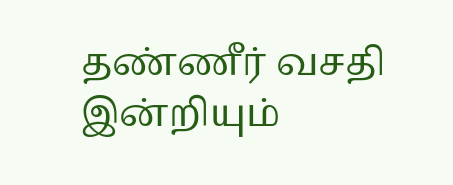தண்ணீர் வசதி இன்றியும்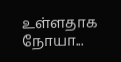உள்ளதாக நோயா...